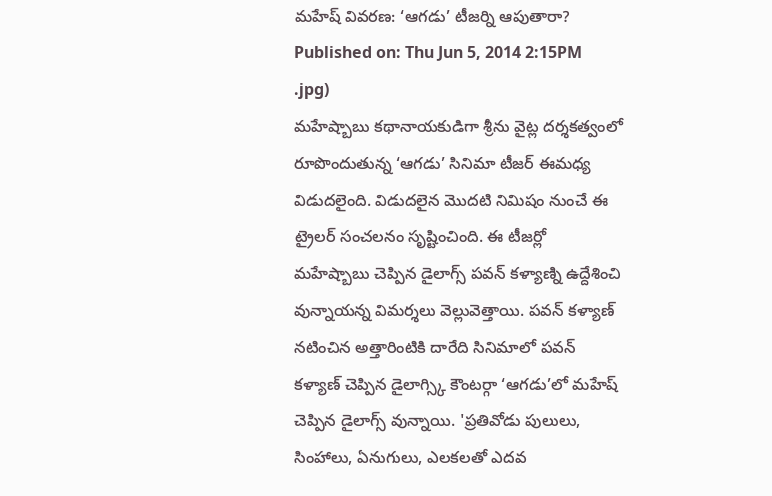మహేష్ వివరణ: ‘ఆగడు’ టీజర్ని ఆపుతారా?
Published on: Thu Jun 5, 2014 2:15PM
.jpg)
మహేష్బాబు కథానాయకుడిగా శ్రీను వైట్ల దర్శకత్వంలో రూపొందుతున్న ‘ఆగడు’ సినిమా టీజర్ ఈమధ్య విడుదలైంది. విడుదలైన మొదటి నిమిషం నుంచే ఈ ట్రైలర్ సంచలనం సృష్టించింది. ఈ టీజర్లో మహేష్బాబు చెప్పిన డైలాగ్స్ పవన్ కళ్యాణ్ని ఉద్దేశించి వున్నాయన్న విమర్శలు వెల్లువెత్తాయి. పవన్ కళ్యాణ్ నటించిన అత్తారింటికి దారేది సినిమాలో పవన్ కళ్యాణ్ చెప్పిన డైలాగ్స్కి కౌంటర్గా ‘ఆగడు’లో మహేష్ చెప్పిన డైలాగ్స్ వున్నాయి. 'ప్రతివోడు పులులు, సింహాలు, ఏనుగులు, ఎలకలతో ఎదవ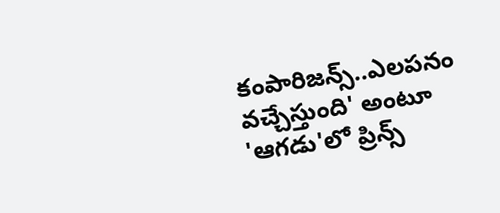కంపారిజన్స్..ఎలపనం వచ్చేస్తుంది' అంటూ 'ఆగడు'లో ప్రిన్స్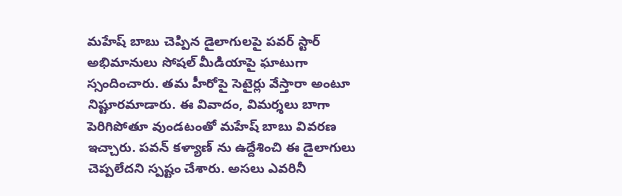మహేష్ బాబు చెప్పిన డైలాగులపై పవర్ స్టార్ అభిమానులు సోషల్ మీడియాపై ఘాటుగా స్సందించారు. తమ హీరోపై సెటైర్లు వేస్తారా అంటూ నిష్టూరమాడారు. ఈ వివాదం, విమర్శలు బాగా పెరిగిపోతూ వుండటంతో మహేష్ బాబు వివరణ ఇచ్చారు. పవన్ కళ్యాణ్ ను ఉద్దేశించి ఈ డైలాగులు చెప్పలేదని స్పష్టం చేశారు. అసలు ఎవరినీ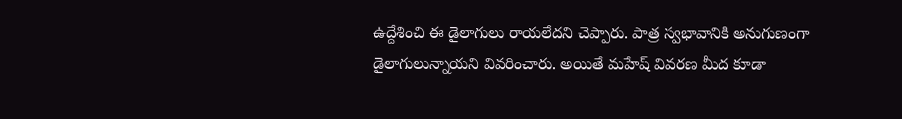ఉద్దేశించి ఈ డైలాగులు రాయలేదని చెప్పారు. పాత్ర స్వభావానికి అనుగుణంగా డైలాగులున్నాయని వివరించారు. అయితే మహేష్ వివరణ మీద కూడా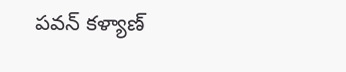పవన్ కళ్యాణ్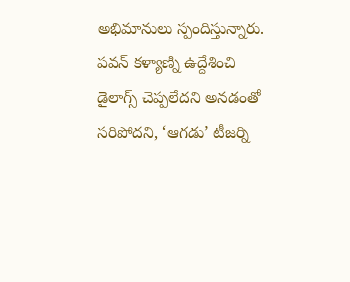అభిమానులు స్పందిస్తున్నారు. పవన్ కళ్యాణ్ని ఉద్దేశించి డైలాగ్స్ చెప్పలేదని అనడంతో సరిపోదని, ‘ఆగడు’ టీజర్ని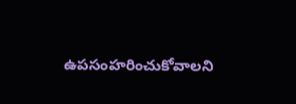ఉపసంహరించుకోవాలని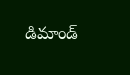డిమాండ్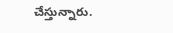చేస్తున్నారు.